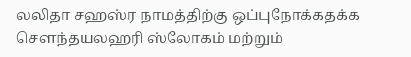லலிதா சஹஸ்ர நாமத்திற்கு ஒப்புநோக்கதக்க சௌந்தயலஹரி ஸ்லோகம் மற்றும்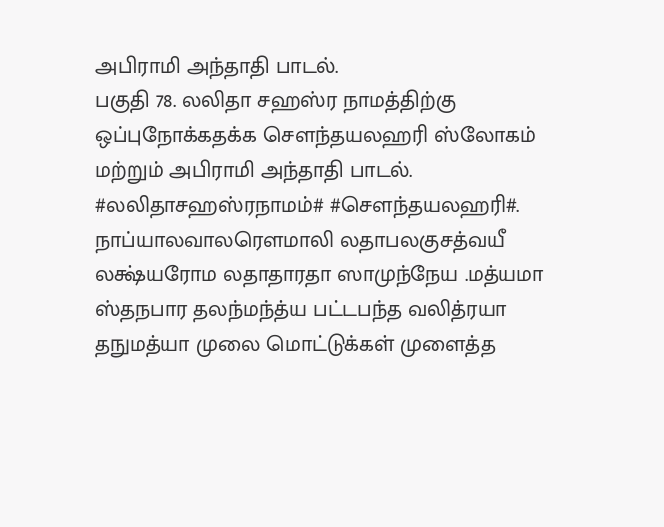அபிராமி அந்தாதி பாடல்.
பகுதி 78. லலிதா சஹஸ்ர நாமத்திற்கு ஒப்புநோக்கதக்க சௌந்தயலஹரி ஸ்லோகம் மற்றும் அபிராமி அந்தாதி பாடல். #லலிதாசஹஸ்ரநாமம்# #சௌந்தயலஹரி#. நாப்யாலவாலரௌமாலி லதாபலகுசத்வயீ லக்ஷ்யரோம லதாதாரதா ஸாமுந்நேய .மத்யமா ஸ்தநபார தலந்மந்த்ய பட்டபந்த வலித்ரயா தநுமத்யா முலை மொட்டுக்கள் முளைத்த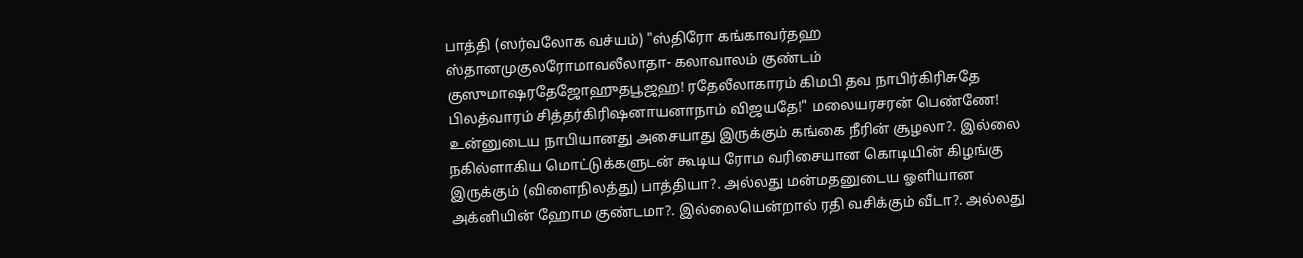பாத்தி (ஸர்வலோக வச்யம்) "ஸ்திரோ கங்காவர்தஹ ஸ்தானமுகுலரோமாவலீலாதா- கலாவாலம் குண்டம் குஸுமாஷரதேஜோஹுதபூஜஹ! ரதேலீலாகாரம் கிமபி தவ நாபிர்கிரிசுதே பிலத்வாரம் சித்தர்கிரிஷனாயனாநாம் விஜயதே!" மலையரசரன் பெண்ணே! உன்னுடைய நாபியானது அசையாது இருக்கும் கங்கை நீரின் சூழலா?. இல்லை நகில்ளாகிய மொட்டுக்களுடன் கூடிய ரோம வரிசையான கொடியின் கிழங்கு இருக்கும் (விளைநிலத்து) பாத்தியா?. அல்லது மன்மதனுடைய ஓளியான அக்னியின் ஹோம குண்டமா?. இல்லையென்றால் ரதி வசிக்கும் வீடா?. அல்லது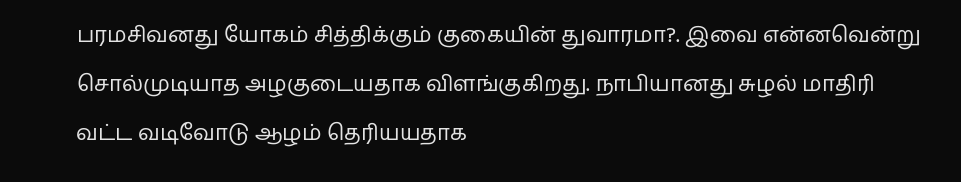பரமசிவனது யோகம் சித்திக்கும் குகையின் துவாரமா?. இவை என்னவென்று சொல்முடியாத அழகுடையதாக விளங்குகிறது. நாபியானது சுழல் மாதிரி வட்ட வடிவோடு ஆழம் தெரியயதாக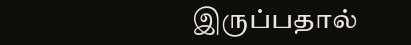இருப்பதால்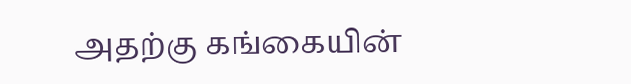அதற்கு கங்கையின்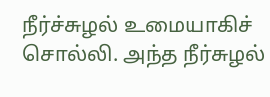நீர்ச்சுழல் உமையாகிச் சொல்லி. அந்த நீர்சுழல்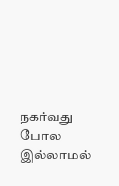நகர்வது போல இல்லாமல்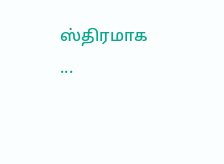ஸ்திரமாக ...